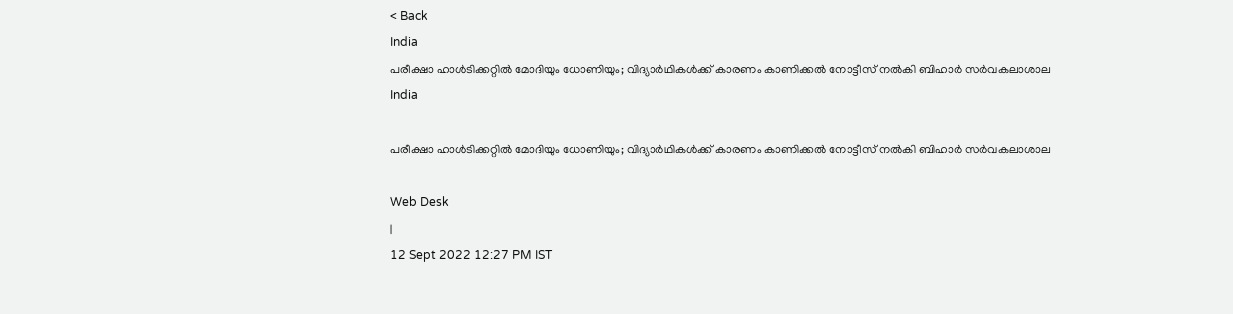< Back
India
പരീക്ഷാ ഹാൾടിക്കറ്റിൽ മോദിയും ധോണിയും; വിദ്യാർഥികൾക്ക് കാരണം കാണിക്കൽ നോട്ടീസ് നൽകി ബിഹാർ സർവകലാശാല
India

പരീക്ഷാ ഹാൾടിക്കറ്റിൽ മോദിയും ധോണിയും; വിദ്യാർഥികൾക്ക് കാരണം കാണിക്കൽ നോട്ടീസ് നൽകി ബിഹാർ സർവകലാശാല

Web Desk
|
12 Sept 2022 12:27 PM IST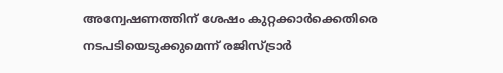അന്വേഷണത്തിന് ശേഷം കുറ്റക്കാർക്കെതിരെ നടപടിയെടുക്കുമെന്ന് രജിസ്ട്രാർ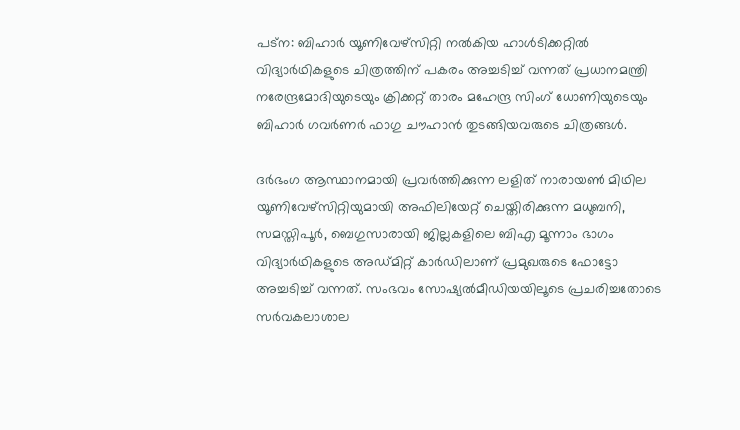പട്ന: ബിഹാർ യൂണിവേഴ്‌സിറ്റി നൽകിയ ഹാൾടിക്കറ്റിൽ വിദ്യാർഥികളുടെ ചിത്രത്തിന് പകരം അച്ചടിച്ച് വന്നത് പ്രധാനമന്ത്രി നരേന്ദ്രമോദിയുടെയും ക്രിക്കറ്റ് താരം മഹേന്ദ്ര സിംഗ് ധോണിയുടെയും ബിഹാർ ഗവർണർ ഫാഗു ചൗഹാൻ തുടങ്ങിയവരുടെ ചിത്രങ്ങൾ.

ദർഭംഗ ആസ്ഥാനമായി പ്രവർത്തിക്കുന്ന ലളിത് നാരായൺ മിഥില യൂണിവേഴ്സിറ്റിയുമായി അഫിലിയേറ്റ് ചെയ്തിരിക്കുന്ന മധുബനി, സമസ്തിപൂർ, ബെഗുസാരായി ജില്ലകളിലെ ബിഎ മൂന്നാം ഭാഗം വിദ്യാർഥികളുടെ അഡ്മിറ്റ് കാർഡിലാണ് പ്രമുഖരുടെ ഫോട്ടോ അച്ചടിച്ച് വന്നത്. സംഭവം സോഷ്യൽമീഡിയയിലൂടെ പ്രചരിച്ചതോടെ സർവകലാശാല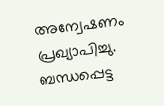അന്വേഷണം പ്രഖ്യാപിച്ചു. ബന്ധപ്പെട്ട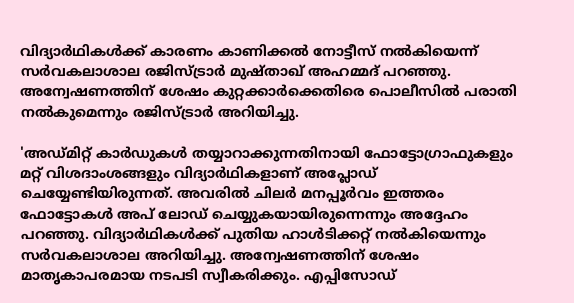വിദ്യാർഥികൾക്ക് കാരണം കാണിക്കൽ നോട്ടീസ് നൽകിയെന്ന് സർവകലാശാല രജിസ്ട്രാർ മുഷ്താഖ് അഹമ്മദ് പറഞ്ഞു. അന്വേഷണത്തിന് ശേഷം കുറ്റക്കാർക്കെതിരെ പൊലീസിൽ പരാതി നൽകുമെന്നും രജിസ്ട്രാർ അറിയിച്ചു.

'അഡ്മിറ്റ് കാർഡുകൾ തയ്യാറാക്കുന്നതിനായി ഫോട്ടോഗ്രാഫുകളും മറ്റ് വിശദാംശങ്ങളും വിദ്യാർഥികളാണ് അപ്ലോഡ് ചെയ്യേണ്ടിയിരുന്നത്. അവരിൽ ചിലർ മനപ്പൂർവം ഇത്തരം ഫോട്ടോകൾ അപ് ലോഡ് ചെയ്യുകയായിരുന്നെന്നും അദ്ദേഹം പറഞ്ഞു. വിദ്യാർഥികൾക്ക് പുതിയ ഹാൾടിക്കറ്റ് നൽകിയെന്നും സർവകലാശാല അറിയിച്ചു. അന്വേഷണത്തിന് ശേഷം മാതൃകാപരമായ നടപടി സ്വീകരിക്കും. എപ്പിസോഡ്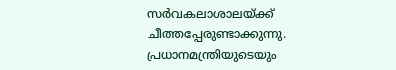സർവകലാശാലയ്ക്ക് ചീത്തപ്പേരുണ്ടാക്കുന്നു. പ്രധാനമന്ത്രിയുടെയും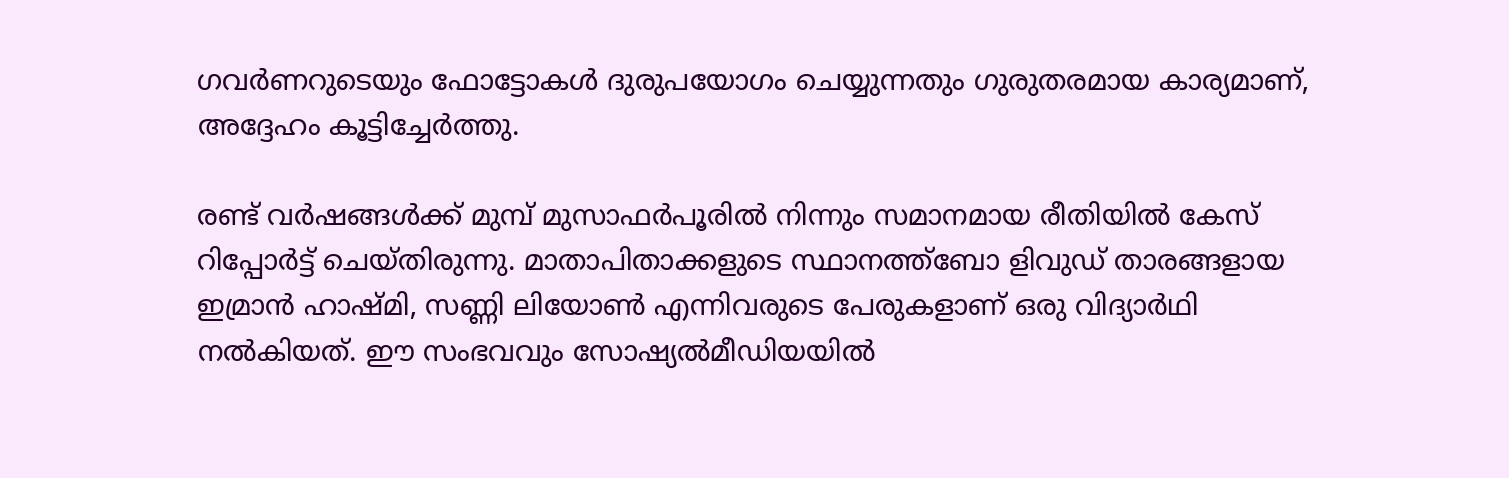ഗവർണറുടെയും ഫോട്ടോകൾ ദുരുപയോഗം ചെയ്യുന്നതും ഗുരുതരമായ കാര്യമാണ്, അദ്ദേഹം കൂട്ടിച്ചേർത്തു.

രണ്ട് വർഷങ്ങൾക്ക് മുമ്പ് മുസാഫർപൂരിൽ നിന്നും സമാനമായ രീതിയിൽ കേസ് റിപ്പോർട്ട് ചെയ്തിരുന്നു. മാതാപിതാക്കളുടെ സ്ഥാനത്ത്ബോ ളിവുഡ് താരങ്ങളായ ഇമ്രാൻ ഹാഷ്മി, സണ്ണി ലിയോൺ എന്നിവരുടെ പേരുകളാണ് ഒരു വിദ്യാർഥി നൽകിയത്. ഈ സംഭവവും സോഷ്യൽമീഡിയയിൽ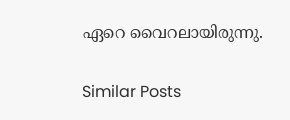ഏറെ വൈറലായിരുന്നു.

Similar Posts